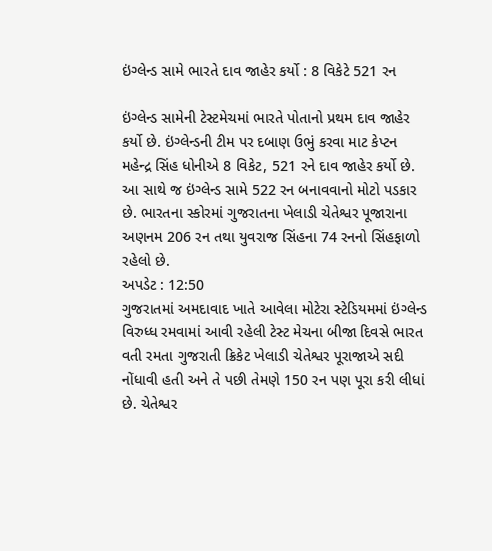ઇંગ્લેન્ડ સામે ભારતે દાવ જાહેર કર્યો : 8 વિકેટે 521 રન

ઇંગ્લેન્ડ સામેની ટેસ્ટમેચમાં ભારતે પોતાનો પ્રથમ દાવ જાહેર કર્યો છે. ઇંગ્લેન્ડની ટીમ પર દબાણ ઉભું કરવા માટ કેપ્ટન મહેન્દ્ર સિંહ ધોનીએ 8 વિકેટ, 521 રને દાવ જાહેર કર્યો છે. આ સાથે જ ઇંગ્લેન્ડ સામે 522 રન બનાવવાનો મોટો પડકાર છે. ભારતના સ્કોરમાં ગુજરાતના ખેલાડી ચેતેશ્વર પૂજારાના અણનમ 206 રન તથા યુવરાજ સિંહના 74 રનનો સિંહફાળો રહેલો છે.
અપડેટ : 12:50
ગુજરાતમાં અમદાવાદ ખાતે આવેલા મોટેરા સ્ટેડિયમમાં ઇંગ્લેન્ડ વિરુધ્ધ રમવામાં આવી રહેલી ટેસ્ટ મેચના બીજા દિવસે ભારત વતી રમતા ગુજરાતી ક્રિકેટ ખેલાડી ચેતેશ્વર પૂરાજાએ સદી નોંધાવી હતી અને તે પછી તેમણે 150 રન પણ પૂરા કરી લીધાં છે. ચેતેશ્વર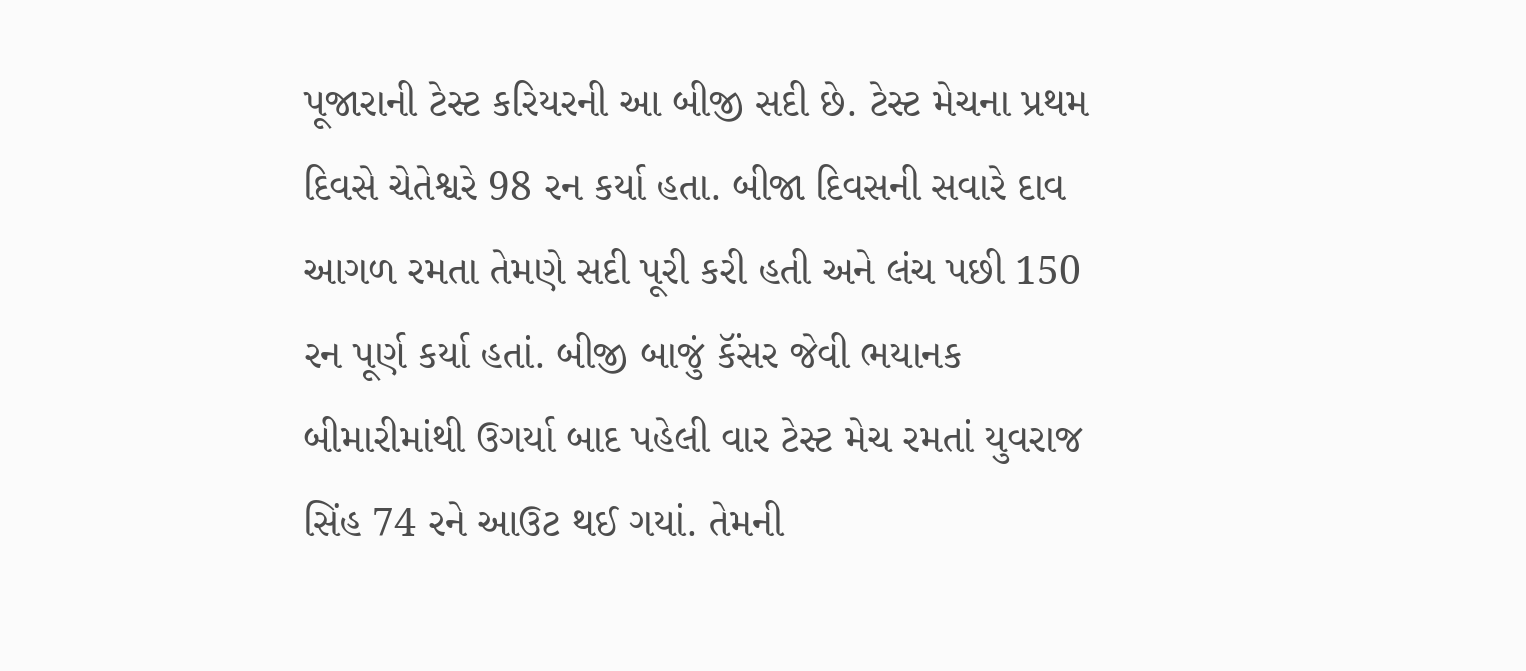પૂજારાની ટેસ્ટ કરિયરની આ બીજી સદી છે. ટેસ્ટ મેચના પ્રથમ દિવસે ચેતેશ્વરે 98 રન કર્યા હતા. બીજા દિવસની સવારે દાવ આગળ રમતા તેમણે સદી પૂરી કરી હતી અને લંચ પછી 150 રન પૂર્ણ કર્યા હતાં. બીજી બાજું કૅંસર જેવી ભયાનક બીમારીમાંથી ઉગર્યા બાદ પહેલી વાર ટેસ્ટ મેચ રમતાં યુવરાજ સિંહ 74 રને આઉટ થઈ ગયાં. તેમની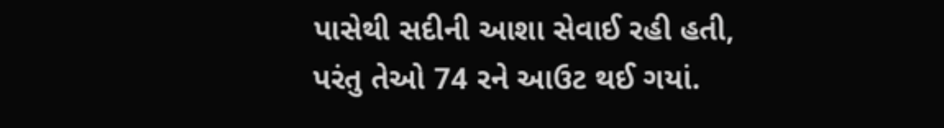પાસેથી સદીની આશા સેવાઈ રહી હતી, પરંતુ તેઓ 74 રને આઉટ થઈ ગયાં.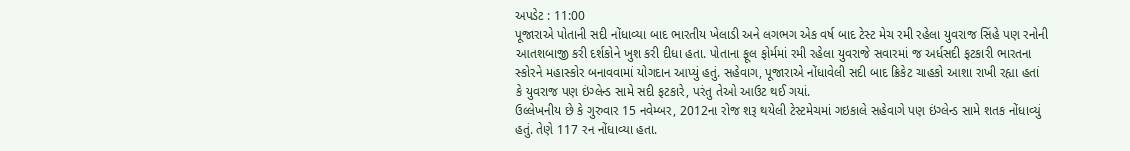અપડેટ : 11:00
પૂજારાએ પોતાની સદી નોંધાવ્યા બાદ ભારતીય ખેલાડી અને લગભગ એક વર્ષ બાદ ટેસ્ટ મેચ રમી રહેલા યુવરાજ સિંહે પણ રનોની આતશબાજી કરી દર્શકોને ખુશ કરી દીધા હતા. પોતાના ફૂલ ફોર્મમાં રમી રહેલા યુવરાજે સવારમાં જ અર્ધસદી ફટકારી ભારતના સ્કોરને મહાસ્કોર બનાવવામાં યોગદાન આપ્યું હતું. સહેવાગ, પૂજારાએ નોંધાવેલી સદી બાદ ક્રિકેટ ચાહકો આશા રાખી રહ્યા હતાં કે યુવરાજ પણ ઇંગ્લેન્ડ સામે સદી ફટકારે, પરંતુ તેઓ આઉટ થઈ ગયાં.
ઉલ્લેખનીય છે કે ગુરુવાર 15 નવેમ્બર, 2012ના રોજ શરૂ થયેલી ટેસ્ટમેચમાં ગઇકાલે સહેવાગે પણ ઇંગ્લેન્ડ સામે શતક નોંધાવ્યું હતું. તેણે 117 રન નોંધાવ્યા હતા.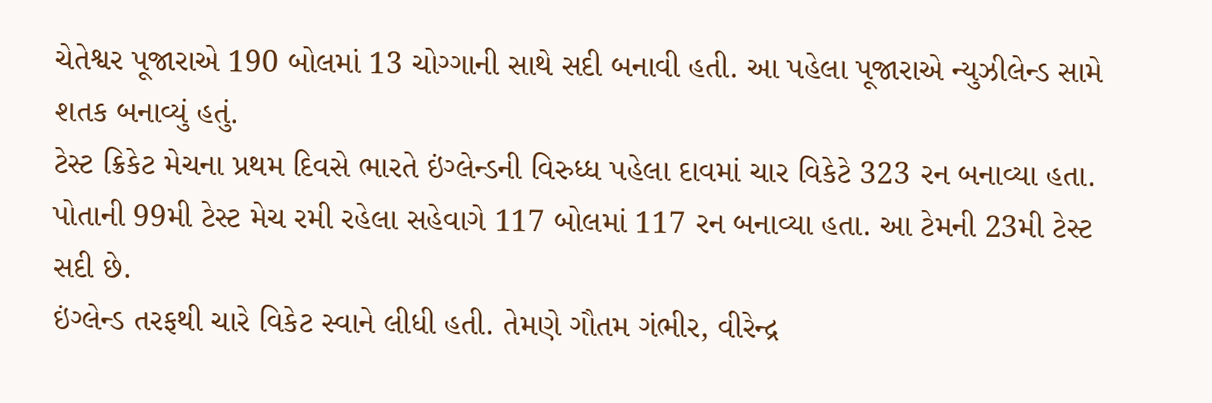ચેતેશ્વર પૂજારાએ 190 બોલમાં 13 ચોગ્ગાની સાથે સદી બનાવી હતી. આ પહેલા પૂજારાએ ન્યુઝીલેન્ડ સામે શતક બનાવ્યું હતું.
ટેસ્ટ ક્રિકેટ મેચના પ્રથમ દિવસે ભારતે ઇંગ્લેન્ડની વિરુધ્ધ પહેલા દાવમાં ચાર વિકેટે 323 રન બનાવ્યા હતા. પોતાની 99મી ટેસ્ટ મેચ રમી રહેલા સહેવાગે 117 બોલમાં 117 રન બનાવ્યા હતા. આ ટેમની 23મી ટેસ્ટ સદી છે.
ઇંગ્લેન્ડ તરફથી ચારે વિકેટ સ્વાને લીધી હતી. તેમણે ગૌતમ ગંભીર, વીરેન્દ્ર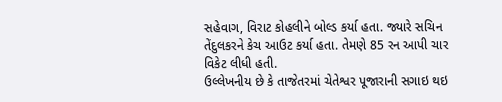સહેવાગ, વિરાટ કોહલીને બોલ્ડ કર્યા હતા. જ્યારે સચિન તેંદુલકરને કેચ આઉટ કર્યા હતા. તેમણે 85 રન આપી ચાર વિકેટ લીધી હતી.
ઉલ્લેખનીય છે કે તાજેતરમાં ચેતેશ્વર પૂજારાની સગાઇ થઇ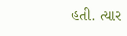હતી. ત્યાર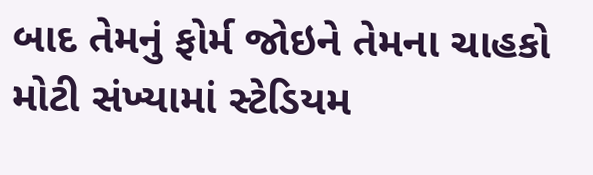બાદ તેમનું ફોર્મ જોઇને તેમના ચાહકો મોટી સંખ્યામાં સ્ટેડિયમ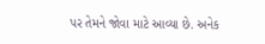પર તેમને જોવા માટે આવ્યા છે. અનેક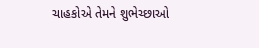ચાહકોએ તેમને શુભેચ્છાઓ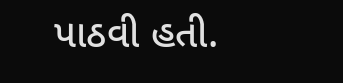પાઠવી હતી.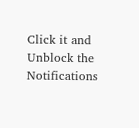Click it and Unblock the Notifications